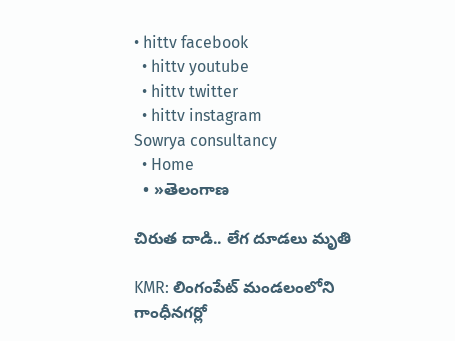• hittv facebook
  • hittv youtube
  • hittv twitter
  • hittv instagram
Sowrya consultancy
  • Home
  • »తెలంగాణ

చిరుత దాడి.. లేగ దూడలు మృతి

KMR: లింగంపేట్ మండలంలోని గాంధీనగర్లో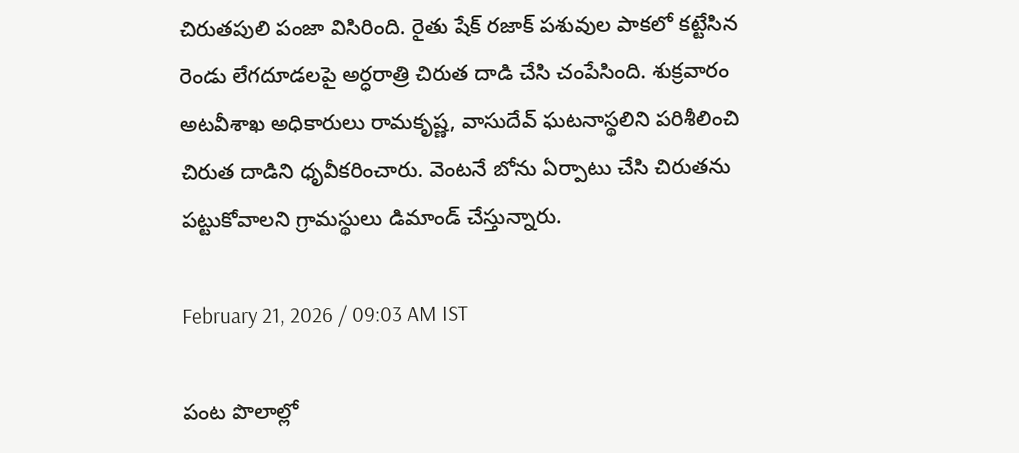చిరుతపులి పంజా విసిరింది. రైతు షేక్ రజాక్ పశువుల పాకలో కట్టేసిన రెండు లేగదూడలపై అర్ధరాత్రి చిరుత దాడి చేసి చంపేసింది. శుక్రవారం అటవీశాఖ అధికారులు రామకృష్ణ, వాసుదేవ్ ఘటనాస్థలిని పరిశీలించి చిరుత దాడిని ధృవీకరించారు. వెంటనే బోను ఏర్పాటు చేసి చిరుతను పట్టుకోవాలని గ్రామస్థులు డిమాండ్ చేస్తున్నారు.

February 21, 2026 / 09:03 AM IST

పంట పొలాల్లో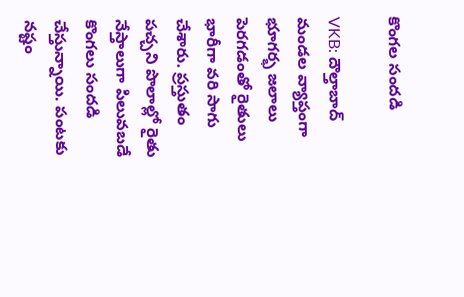కొంగల సందడి

VKB: దౌల్తాబాద్ మండల వ్యాప్తంగా భూగర్భ జలాలు పెరగడంతో రైతులు భారీగా వరి సాగు చేశారు. ప్రస్తుతం పచ్చని పొలాల్లో రైతు నేస్తాలుగా పిలువబడే కొంగలు సందడి చేస్తున్నాయి. పంటకు నష్టం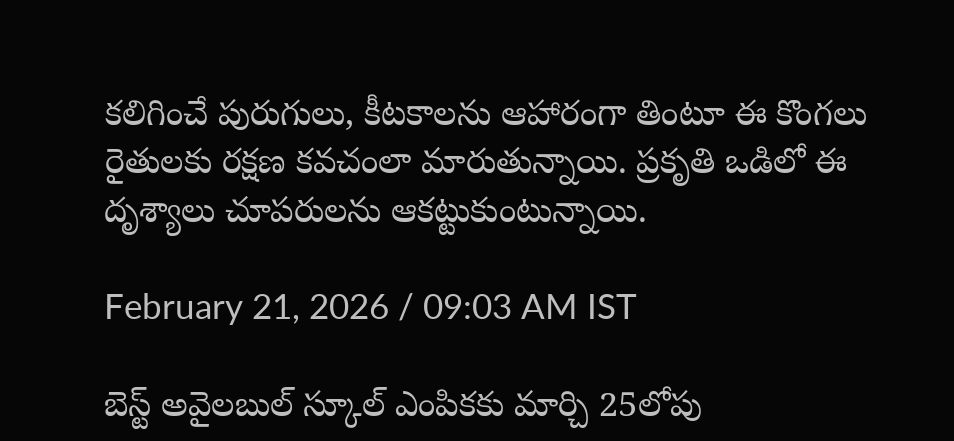కలిగించే పురుగులు, కీటకాలను ఆహారంగా తింటూ ఈ కొంగలు రైతులకు రక్షణ కవచంలా మారుతున్నాయి. ప్రకృతి ఒడిలో ఈ దృశ్యాలు చూపరులను ఆకట్టుకుంటున్నాయి.

February 21, 2026 / 09:03 AM IST

బెస్ట్ అవైలబుల్ స్కూల్ ఎంపికకు మార్చి 25లోపు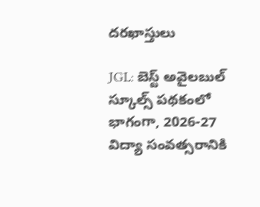దరఖాస్తులు

JGL: బెస్ట్ అవైలబుల్ స్కూల్స్ పథకంలో భాగంగా, 2026-27 విద్యా సంవత్సరానికి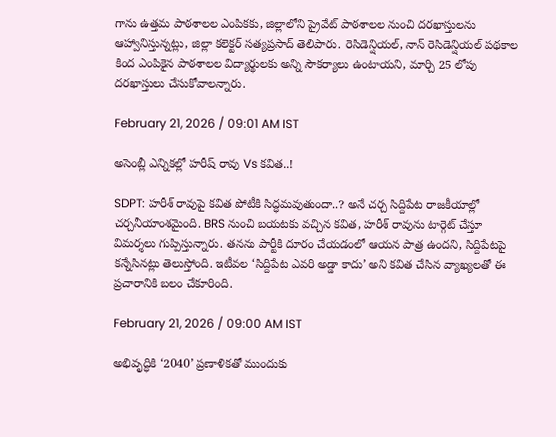గాను ఉత్తమ పాఠశాలల ఎంపికకు, జిల్లాలోని ప్రైవేట్ పాఠశాలల నుంచి దరఖాస్తులను ఆహ్వానిస్తున్నట్లు, జిల్లా కలెక్టర్ సత్యప్రసాద్ తెలిపారు. రెసిడెన్షియల్, నాన్ రెసిడెన్షియల్ పథకాల కింద ఎంపికైన పాఠశాలల విద్యార్థులకు అన్ని సౌకర్యాలు ఉంటాయని, మార్చి 25 లోపు దరఖాస్తులు చేసుకోవాలన్నారు.

February 21, 2026 / 09:01 AM IST

అసెంబ్లీ ఎన్నికల్లో హరీష్ రావు Vs కవిత..!

SDPT: హరీశ్ రావుపై కవిత పోటీకి సిద్ధమవుతుందా..? అనే చర్చ సిద్దిపేట రాజకీయాల్లో చర్చనీయాంశమైంది. BRS నుంచి బయటకు వచ్చిన కవిత, హరీశ్ రావును టార్గెట్ చేస్తూ విమర్శలు గుప్పిస్తున్నారు. తనను పార్టీకి దూరం చేయడంలో ఆయన పాత్ర ఉందని, సిద్దిపేటపై కన్నేసినట్లు తెలుస్తోంది. ఇటీవల ‘సిద్దిపేట ఎవరి అడ్డా కాదు’ అని కవిత చేసిన వ్యాఖ్యలతో ఈ ప్రచారానికి బలం చేకూరింది.

February 21, 2026 / 09:00 AM IST

అభివృద్ధికి ‘2040’ ప్రణాళికతో ముందుకు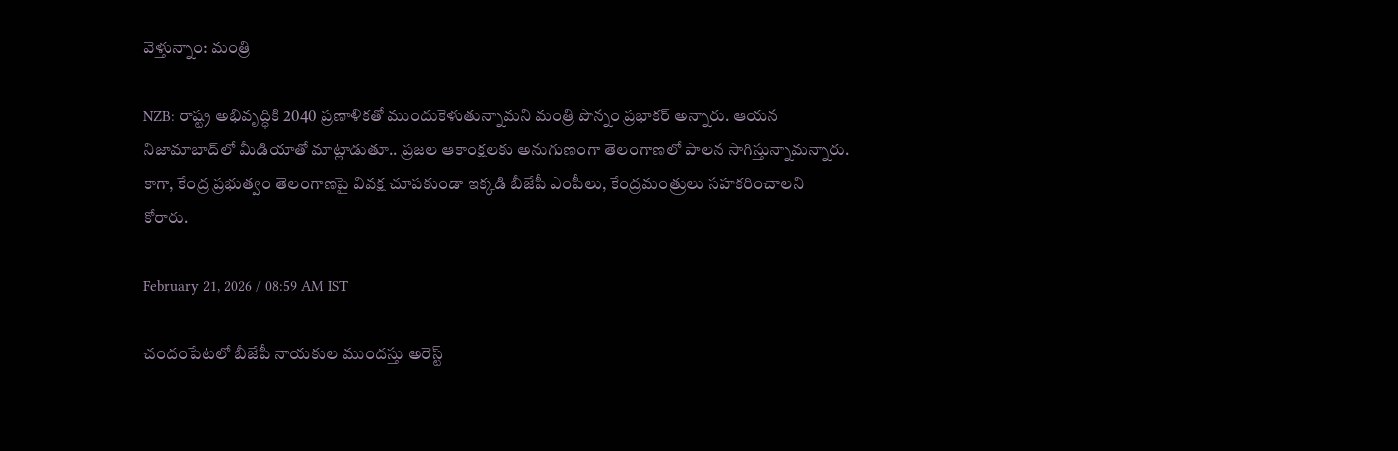వెళ్తున్నాం: మంత్రి

NZB: రాష్ట్ర అభివృద్ధికి 2040 ప్రణాళికతో ముందుకెళుతున్నామని మంత్రి పొన్నం ప్రభాకర్ అన్నారు. ఆయన నిజామాబాద్‌లో మీడియాతో మాట్లాడుతూ.. ప్రజల ఆకాంక్షలకు అనుగుణంగా తెలంగాణలో పాలన సాగిస్తున్నామన్నారు. కాగా, కేంద్ర ప్రభుత్వం తెలంగాణపై వివక్ష చూపకుండా ఇక్కడి బీజేపీ ఎంపీలు, కేంద్రమంత్రులు సహకరించాలని కోరారు.

February 21, 2026 / 08:59 AM IST

చందంపేటలో బీజేపీ నాయకుల ముందస్తు అరెస్ట్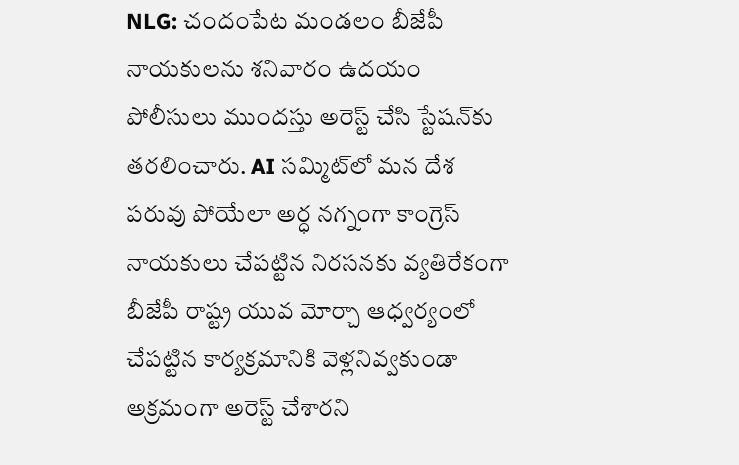NLG: చందంపేట మండలం బీజేపీ నాయకులను శనివారం ఉదయం పోలీసులు ముందస్తు అరెస్ట్ చేసి స్టేషన్‌కు తరలించారు. AI సమ్మిట్‌లో మన దేశ పరువు పోయేలా అర్ధ నగ్నంగా కాంగ్రెస్ నాయకులు చేపట్టిన నిరసనకు వ్యతిరేకంగా బీజేపీ రాష్ట్ర యువ మోర్చా ఆధ్వర్యంలో చేపట్టిన కార్యక్రమానికి వెళ్లనివ్వకుండా అక్రమంగా అరెస్ట్ చేశారని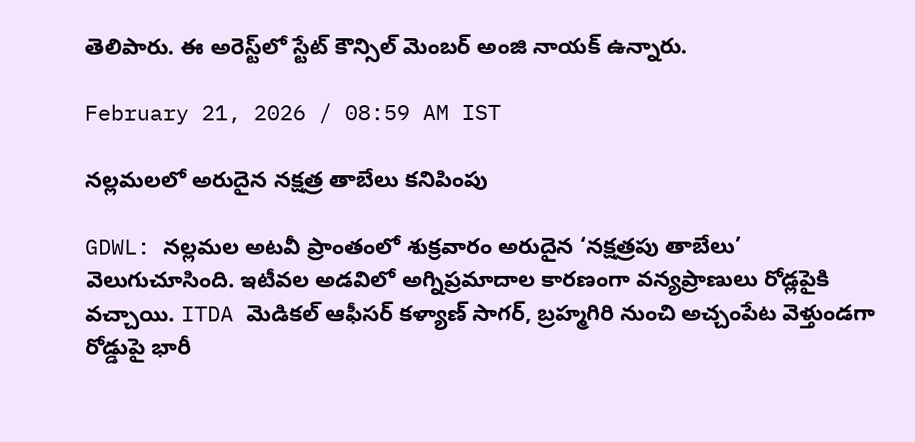తెలిపారు. ఈ అరెస్ట్‌లో స్టేట్ కౌన్సిల్ మెంబర్ అంజి నాయక్ ఉన్నారు.

February 21, 2026 / 08:59 AM IST

నల్లమలలో అరుదైన నక్షత్ర తాబేలు కనిపింపు

GDWL: నల్లమల అటవీ ప్రాంతంలో శుక్రవారం అరుదైన ‘నక్షత్రపు తాబేలు’ వెలుగుచూసింది. ఇటీవల అడవిలో అగ్నిప్రమాదాల కారణంగా వన్యప్రాణులు రోడ్లపైకి వచ్చాయి. ITDA మెడికల్ ఆఫీసర్ కళ్యాణ్ సాగర్, బ్రహ్మగిరి నుంచి అచ్చంపేట వెళ్తుండగా రోడ్డుపై భారీ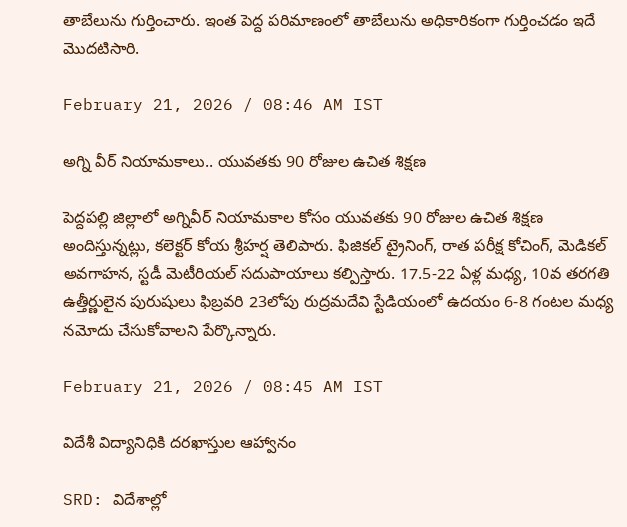తాబేలును గుర్తించారు. ఇంత పెద్ద పరిమాణంలో తాబేలును అధికారికంగా గుర్తించడం ఇదే మొదటిసారి.

February 21, 2026 / 08:46 AM IST

అగ్ని వీర్ నియామకాలు.. యువతకు 90 రోజుల ఉచిత శిక్షణ

పెద్దపల్లి జిల్లాలో అగ్నివీర్ నియామకాల కోసం యువతకు 90 రోజుల ఉచిత శిక్షణ అందిస్తున్నట్లు, కలెక్టర్ కోయ శ్రీహర్ష తెలిపారు. ఫిజికల్ ట్రైనింగ్, రాత పరీక్ష కోచింగ్, మెడికల్ అవగాహన, స్టడీ మెటీరియల్ సదుపాయాలు కల్పిస్తారు. 17.5-22 ఏళ్ల మధ్య, 10వ తరగతి ఉత్తీర్ణులైన పురుషులు ఫిబ్రవరి 23లోపు రుద్రమదేవి స్టేడియంలో ఉదయం 6-8 గంటల మధ్య నమోదు చేసుకోవాలని పేర్కొన్నారు.

February 21, 2026 / 08:45 AM IST

విదేశీ విద్యానిధికి దరఖాస్తుల ఆహ్వానం

SRD: విదేశాల్లో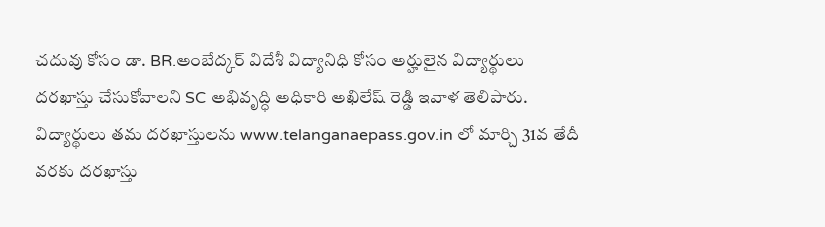చదువు కోసం డా. BR.అంబేద్కర్ విదేశీ విద్యానిధి కోసం అర్హులైన విద్యార్థులు దరఖాస్తు చేసుకోవాలని SC అభివృద్ధి అధికారి అఖిలేష్ రెడ్డి ఇవాళ తెలిపారు. విద్యార్థులు తమ దరఖాస్తులను www.telanganaepass.gov.in లో మార్చి 31వ తేదీ వరకు దరఖాస్తు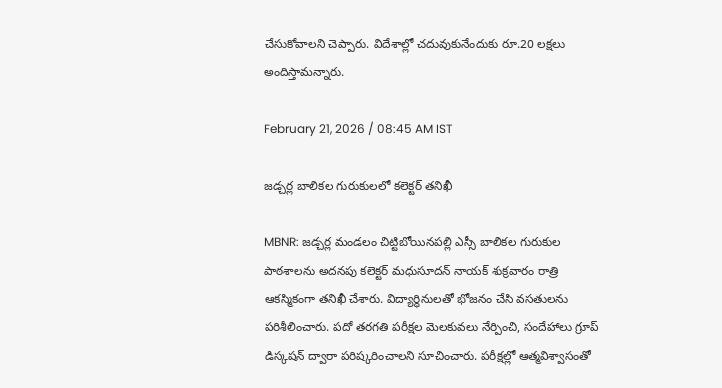చేసుకోవాలని చెప్పారు. విదేశాల్లో చదువుకునేందుకు రూ.20 లక్షలు అందిస్తామన్నారు.

February 21, 2026 / 08:45 AM IST

జడ్చర్ల బాలికల గురుకులలో కలెక్టర్ తనిఖీ

MBNR: జడ్చర్ల మండలం చిట్టిబోయినపల్లి ఎస్సీ బాలికల గురుకుల పాఠశాలను అదనపు కలెక్టర్ మధుసూదన్ నాయక్ శుక్రవారం రాత్రి ఆకస్మికంగా తనిఖీ చేశారు. విద్యార్థినులతో భోజనం చేసి వసతులను పరిశీలించారు. పదో తరగతి పరీక్షల మెలకువలు నేర్పించి, సందేహాలు గ్రూప్ డిస్కషన్ ద్వారా పరిష్కరించాలని సూచించారు. పరీక్షల్లో ఆత్మవిశ్వాసంతో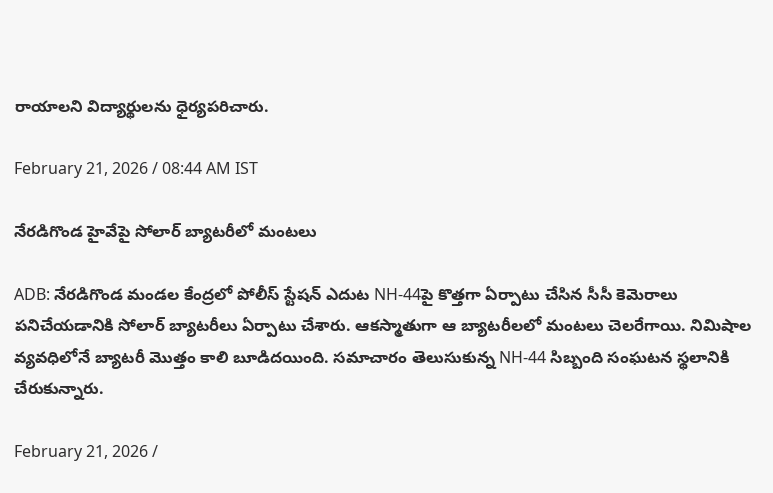రాయాలని విద్యార్థులను ధైర్యపరిచారు.

February 21, 2026 / 08:44 AM IST

నేరడిగొండ హైవేపై సోలార్ బ్యాటరీలో మంటలు

ADB: నేరడిగొండ మండల కేంద్రలో పోలీస్ స్టేషన్ ఎదుట NH-44పై కొత్తగా ఏర్పాటు చేసిన సీసీ కెమెరాలు పనిచేయడానికి సోలార్ బ్యాటరీలు ఏర్పాటు చేశారు. ఆకస్మాతుగా ఆ బ్యాటరీలలో మంటలు చెలరేగాయి. నిమిషాల వ్యవధిలోనే బ్యాటరీ మొత్తం కాలి బూడిదయింది. సమాచారం తెలుసుకున్న NH-44 సిబ్బంది సంఘటన స్థలానికి చేరుకున్నారు.

February 21, 2026 /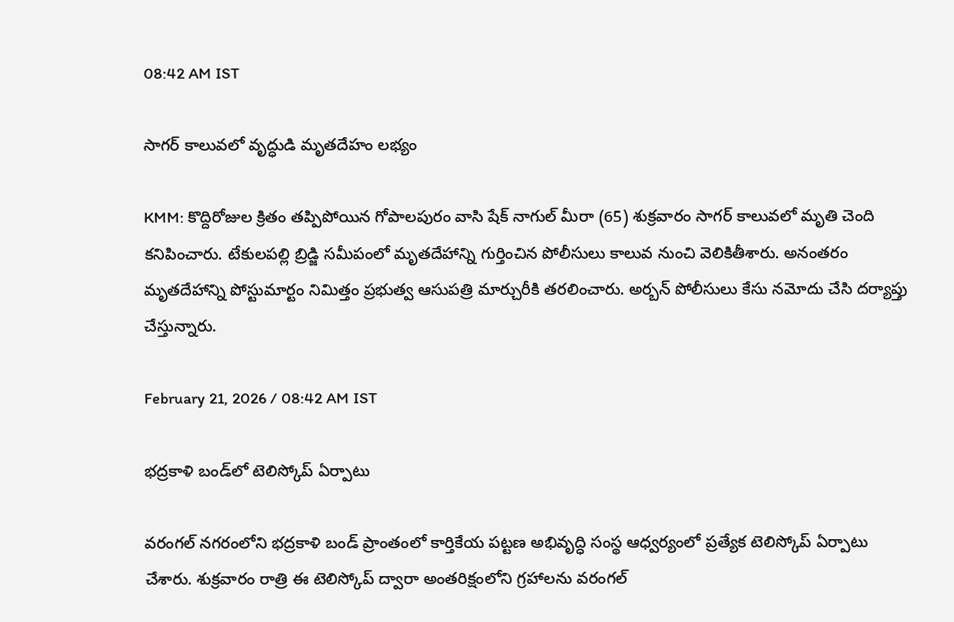08:42 AM IST

సాగర్ కాలువలో వృద్ధుడి మృతదేహం లభ్యం

KMM: కొద్దిరోజుల క్రితం తప్పిపోయిన గోపాలపురం వాసి షేక్ నాగుల్ మీరా (65) శుక్రవారం సాగర్ కాలువలో మృతి చెంది కనిపించారు. టేకులపల్లి బ్రిడ్జి సమీపంలో మృతదేహాన్ని గుర్తించిన పోలీసులు కాలువ నుంచి వెలికితీశారు. అనంతరం మృతదేహాన్ని పోస్టుమార్టం నిమిత్తం ప్రభుత్వ ఆసుపత్రి మార్చురీకి తరలించారు. అర్బన్ పోలీసులు కేసు నమోదు చేసి దర్యాప్తు చేస్తున్నారు.

February 21, 2026 / 08:42 AM IST

భద్రకాళి బండ్‌లో టెలిస్కోప్ ఏర్పాటు

వరంగల్ నగరంలోని భద్రకాళి బండ్ ప్రాంతంలో కార్తికేయ పట్టణ అభివృద్ధి సంస్థ ఆధ్వర్యంలో ప్రత్యేక టెలిస్కోప్ ఏర్పాటు చేశారు. శుక్రవారం రాత్రి ఈ టెలిస్కోప్ ద్వారా అంతరిక్షంలోని గ్రహాలను వరంగల్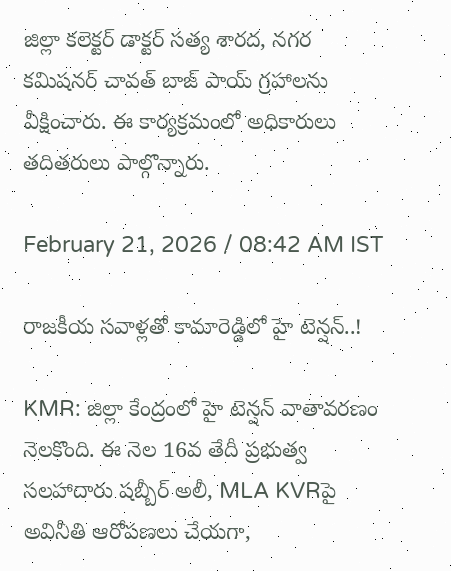జిల్లా కలెక్టర్ డాక్టర్ సత్య శారద, నగర కమిషనర్ చావత్ బాజ్‌ పాయ్ గ్రహాలను వీక్షించారు. ఈ కార్యక్రమంలో అధికారులు తదితరులు పాల్గొన్నారు.

February 21, 2026 / 08:42 AM IST

రాజకీయ సవాళ్లతో కామారెడ్డిలో హై టెన్షన్..!

KMR: జిల్లా కేంద్రంలో హై టెన్షన్ వాతావరణం నెలకొంది. ఈ నెల 16వ తేదీ ప్రభుత్వ సలహాదారు షబ్బీర్ అలీ, MLA KVRపై అవినీతి ఆరోపణలు చేయగా,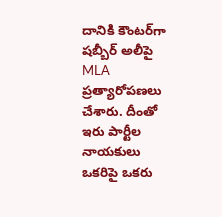దానికి కౌంటర్‌గా షబ్బీర్ అలీపై MLA ప్రత్యారోపణలు చేశారు. దీంతో ఇరు పార్టీల నాయకులు ఒకరిపై ఒకరు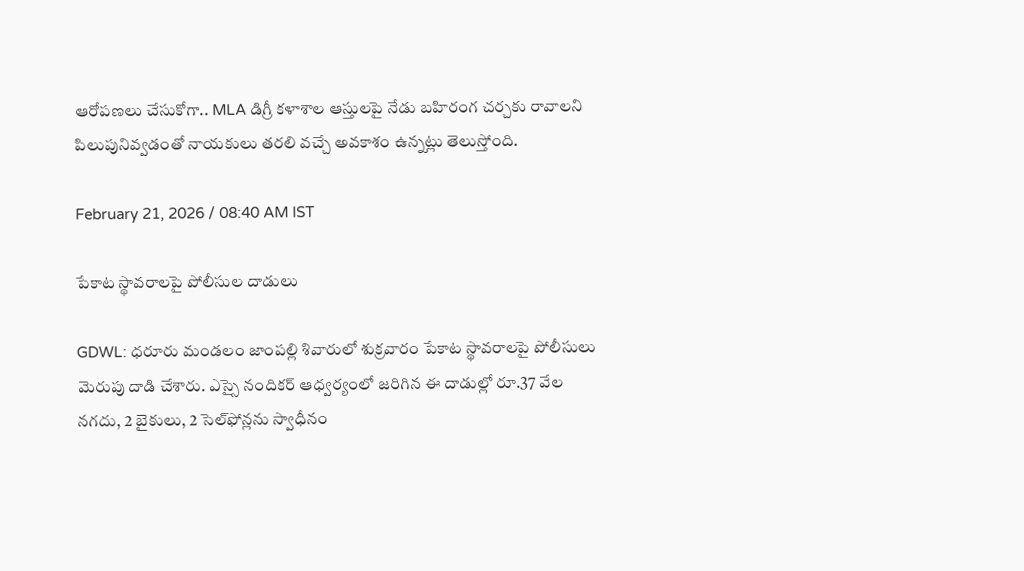ఆరోపణలు చేసుకోగా.. MLA డిగ్రీ కళాశాల ఆస్తులపై నేడు బహిరంగ చర్చకు రావాలని పిలుపునివ్వడంతో నాయకులు తరలి వచ్చే అవకాశం ఉన్నట్లు తెలుస్తోంది.

February 21, 2026 / 08:40 AM IST

పేకాట స్థావరాలపై పోలీసుల దాడులు

GDWL: ధరూరు మండలం జాంపల్లి శివారులో శుక్రవారం పేకాట స్థావరాలపై పోలీసులు మెరుపు దాడి చేశారు. ఎస్సై నందికర్ ఆధ్వర్యంలో జరిగిన ఈ దాడుల్లో రూ.37 వేల నగదు, 2 బైకులు, 2 సెల్‌ఫోన్లను స్వాధీనం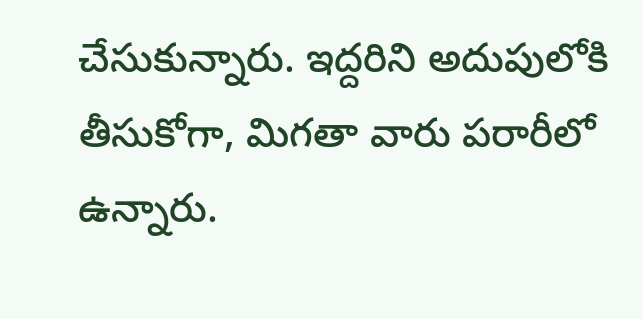చేసుకున్నారు. ఇద్దరిని అదుపులోకి తీసుకోగా, మిగతా వారు పరారీలో ఉన్నారు.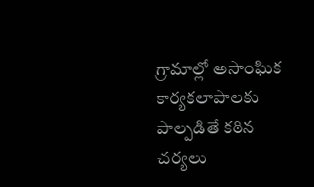గ్రామాల్లో అసాంఘిక కార్యకలాపాలకు పాల్పడితే కఠిన చర్యలు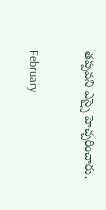తప్పవని ఎస్సై హెచ్చరించారు.

February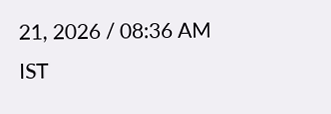21, 2026 / 08:36 AM IST